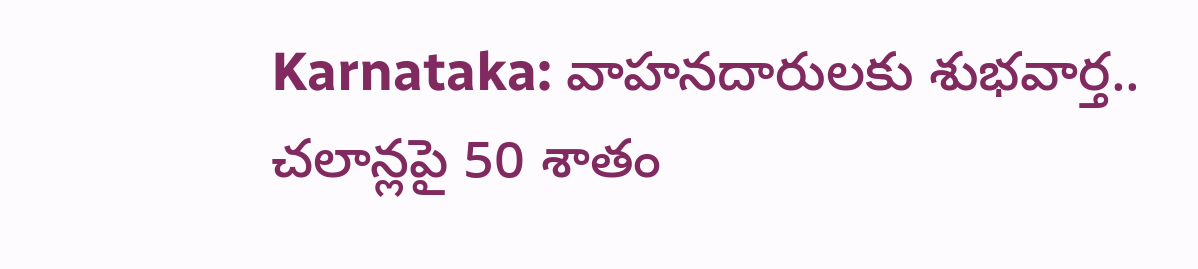Karnataka: వాహనదారులకు శుభవార్త.. చలాన్లపై 50 శాతం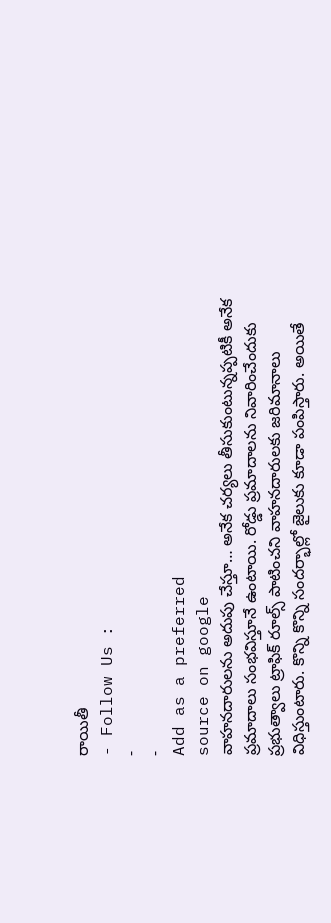రాయితీ
- Follow Us :
-
-
Add as a preferred
source on google
వాహనదారులను అదుపు చేస్తూ… అనేక చర్యలు తీసుకుంటున్నప్పటికీ అనేక ప్రమాదాలు సంభవిస్తూనే ఉంటాయి. రోడ్డు ప్రమాదాలను నివారించేందుకు ప్రభుత్వాలు ట్రాఫిక్ రూల్స్ పాటించని వాహనదారులకు జరిమానాలు విధిస్తుంటారు. కొన్ని కొన్ని సందర్భాల్లో జైలుకు కూడా పంపిస్తారు. అయితే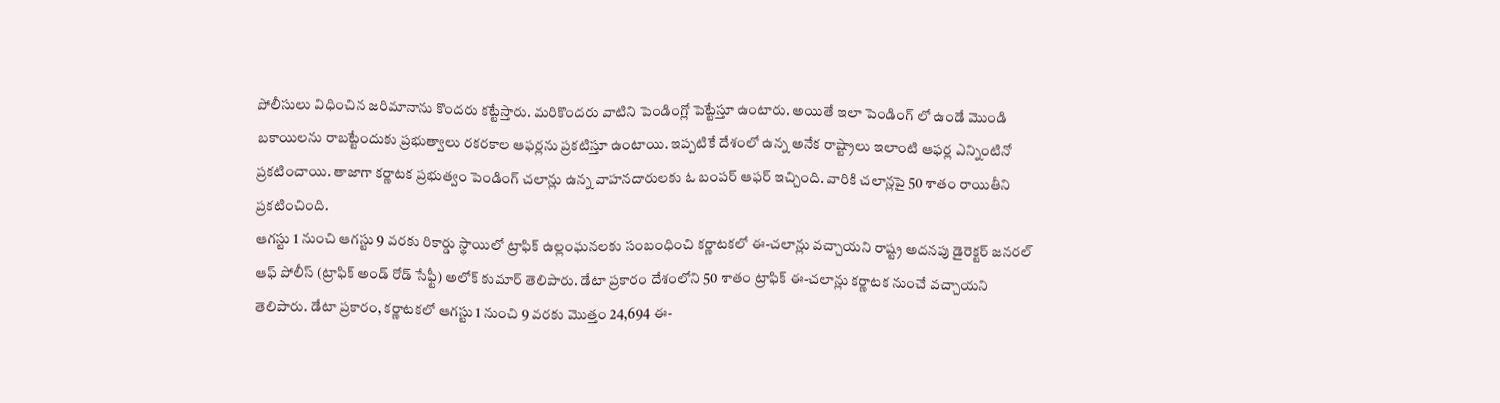పోలీసులు విధించిన జరిమానాను కొందరు కట్టేస్తారు. మరికొందరు వాటిని పెండింగ్లో పెట్టేస్తూ ఉంటారు. అయితే ఇలా పెండింగ్ లో ఉండే మొండి బకాయిలను రాబట్టేందుకు ప్రభుత్వాలు రకరకాల ఆఫర్లను ప్రకటిస్తూ ఉంటాయి. ఇప్పటికే దేశంలో ఉన్న అనేక రాష్ట్రాలు ఇలాంటి ఆఫర్ల ఎన్నింటినో ప్రకటించాయి. తాజాగా కర్ణాటక ప్రభుత్వం పెండింగ్ చలాన్లు ఉన్న వాహనదారులకు ఓ బంపర్ ఆఫర్ ఇచ్చింది. వారికి చలాన్లపై 50 శాతం రాయితీని ప్రకటించింది.
ఆగస్టు 1 నుంచి ఆగస్టు 9 వరకు రికార్డు స్థాయిలో ట్రాఫిక్ ఉల్లంఘనలకు సంబంధించి కర్ణాటకలో ఈ-చలాన్లు వచ్చాయని రాష్ట్ర అదనపు డైరెక్టర్ జనరల్ ఆఫ్ పోలీస్ (ట్రాఫిక్ అండ్ రోడ్ సేఫ్టీ) అలోక్ కుమార్ తెలిపారు. డేటా ప్రకారం దేశంలోని 50 శాతం ట్రాఫిక్ ఈ-చలాన్లు కర్ణాటక నుంచే వచ్చాయని తెలిపారు. డేటా ప్రకారం, కర్ణాటకలో ఆగస్టు 1 నుంచి 9 వరకు మొత్తం 24,694 ఈ-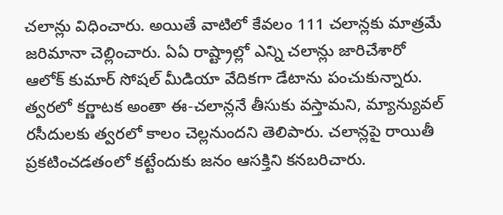చలాన్లు విధించారు. అయితే వాటిలో కేవలం 111 చలాన్లకు మాత్రమే జరిమానా చెల్లించారు. ఏఏ రాష్ట్రాల్లో ఎన్ని చలాన్లు జారిచేశారో ఆలోక్ కుమార్ సోషల్ మీడియా వేదికగా డేటాను పంచుకున్నారు. త్వరలో కర్ణాటక అంతా ఈ-చలాన్లనే తీసుకు వస్తామని, మ్యాన్యువల్ రసీదులకు త్వరలో కాలం చెల్లనుందని తెలిపారు. చలాన్లపై రాయితీ ప్రకటించడతంలో కట్టేందుకు జనం ఆసక్తిని కనబరిచారు.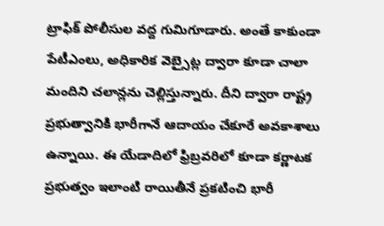ట్రాఫిక్ పోలీసుల వద్ద గుమిగూడారు. అంతే కాకుండా పేటీఎంలు, అధికారిక వెబ్సైట్ల ద్వారా కూడా చాలా మందిని చలాన్లను చెల్లిస్తున్నారు. దీని ద్వారా రాష్ట్ర ప్రభుత్వానికి భారీగానే ఆదాయం చేకూరే అవకాశాలు ఉన్నాయి. ఈ యేడాదిలో ఫ్రిబ్రవరిలో కూడా కర్ణాటక ప్రభుత్వం ఇలాంటి రాయితీనే ప్రకటించి భారీ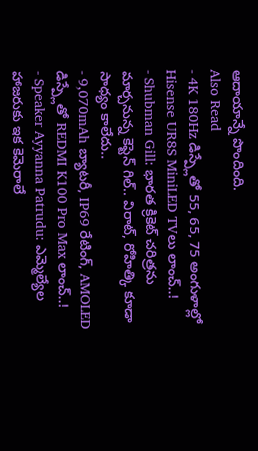ఆదాయాన్నే పొందింది.
Also Read
- 4K 180Hz డిస్ప్లేతో 55, 65, 75 అంగుళాల్లో Hisense UR8S MiniLED TVలు లాంచ్..!
- Shubman Gill: భారత క్రికెట్ చరిత్రను మార్చనున్న కెప్టెన్ గిల్.. విరాట్, రోహిత్కి కూడా సాధ్యం కాలేదు..
- 9,070mAh బ్యాటరీ, IP69 రేటింగ్, AMOLED డిస్ప్లేతో REDMI K100 Pro Max లాంచ్..!
- Speaker Ayyanna Patrudu: ఎమ్మెల్యేల హాజరుకు ఇక కెమెరాలే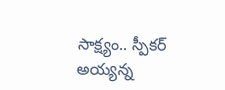సాక్ష్యం.. స్పీకర్ అయ్యన్న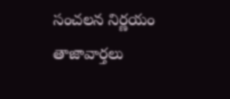సంచలన నిర్ణయం
తాజావార్తలు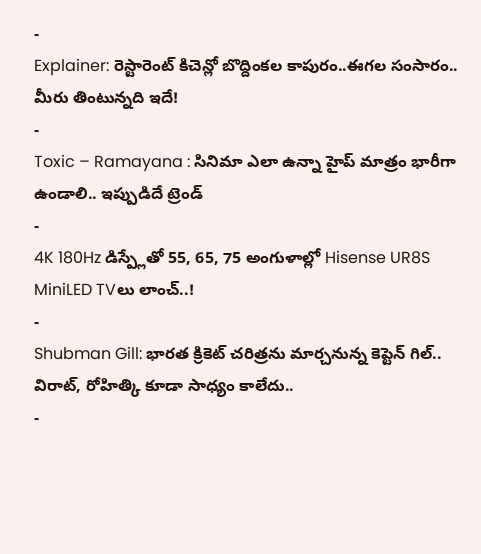-
Explainer: రెస్టారెంట్ కిచెన్లో బొద్దింకల కాపురం..ఈగల సంసారం.. మీరు తింటున్నది ఇదే!
-
Toxic – Ramayana : సినిమా ఎలా ఉన్నా హైప్ మాత్రం భారీగా ఉండాలి.. ఇప్పుడిదే ట్రెండ్
-
4K 180Hz డిస్ప్లేతో 55, 65, 75 అంగుళాల్లో Hisense UR8S MiniLED TVలు లాంచ్..!
-
Shubman Gill: భారత క్రికెట్ చరిత్రను మార్చనున్న కెప్టెన్ గిల్.. విరాట్, రోహిత్కి కూడా సాధ్యం కాలేదు..
-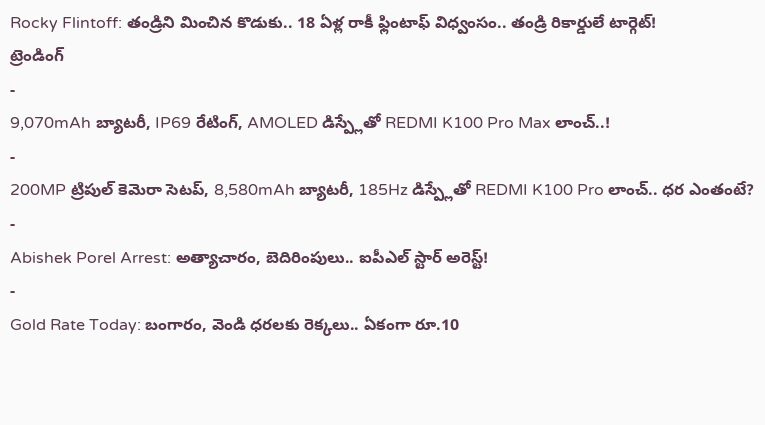Rocky Flintoff: తండ్రిని మించిన కొడుకు.. 18 ఏళ్ల రాకీ ఫ్లింటాఫ్ విధ్వంసం.. తండ్రి రికార్డులే టార్గెట్!
ట్రెండింగ్
-
9,070mAh బ్యాటరీ, IP69 రేటింగ్, AMOLED డిస్ప్లేతో REDMI K100 Pro Max లాంచ్..!
-
200MP ట్రిపుల్ కెమెరా సెటప్, 8,580mAh బ్యాటరీ, 185Hz డిస్ప్లేతో REDMI K100 Pro లాంచ్.. ధర ఎంతంటే?
-
Abishek Porel Arrest: అత్యాచారం, బెదిరింపులు.. ఐపీఎల్ స్టార్ అరెస్ట్!
-
Gold Rate Today: బంగారం, వెండి ధరలకు రెక్కలు.. ఏకంగా రూ.10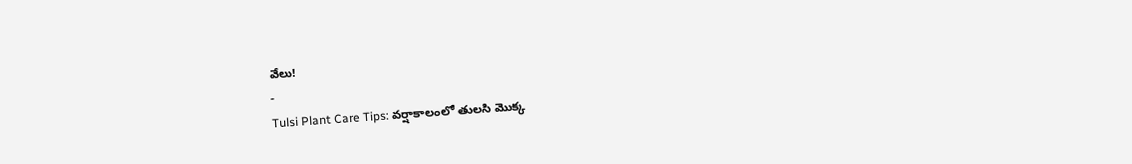వేలు!
-
Tulsi Plant Care Tips: వర్షాకాలంలో తులసి మొక్క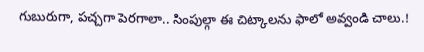గుబురుగా, పచ్చగా పెరగాలా.. సింపుల్గా ఈ చిట్కాలను ఫాలో అవ్వండి చాలు.!